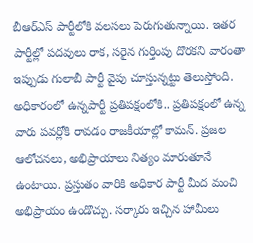బీఆర్ఎస్ పార్టీలోకి వలసలు పెరుగుతున్నాయి. ఇతర పార్టీల్లో పదవులు రాక, సరైన గుర్తింపు దొరకని వారంతా ఇప్పుడు గులాబీ పార్టీ వైపు చూస్తున్నట్టు తెలుస్తోంది. అధికారంలో ఉన్నపార్టీ ప్రతిపక్షంలోకి.. ప్రతిపక్షంలో ఉన్న వారు పవర్లోకి రావడం రాజకీయాల్లో కామన్. ప్రజల ఆలోచనలు, అభిప్రాయాలు నిత్యం మారుతూనే ఉంటాయి. ప్రస్తుతం వారికి అధికార పార్టీ మీద మంచి అభిప్రాయం ఉండొచ్చు. సర్కారు ఇచ్చిన హామీలు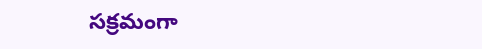సక్రమంగా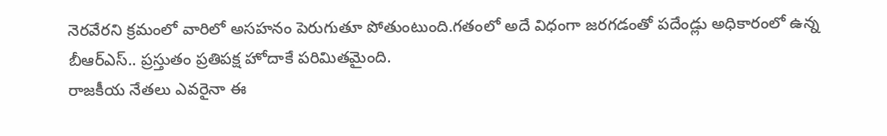నెరవేరని క్రమంలో వారిలో అసహనం పెరుగుతూ పోతుంటుంది.గతంలో అదే విధంగా జరగడంతో పదేండ్లు అధికారంలో ఉన్న బీఆర్ఎస్.. ప్రస్తుతం ప్రతిపక్ష హోదాకే పరిమితమైంది.
రాజకీయ నేతలు ఎవరైనా ఈ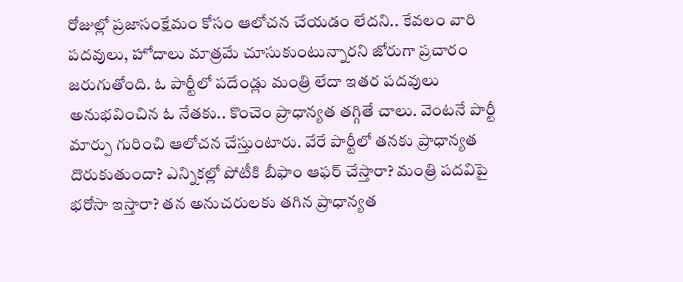రోజుల్లో ప్రజాసంక్షేమం కోసం ఆలోచన చేయడం లేదని.. కేవలం వారి పదవులు, హోదాలు మాత్రమే చూసుకుంటున్నారని జోరుగా ప్రచారం జరుగుతోంది. ఓ పార్టీలో పదేండ్లు మంత్రి లేదా ఇతర పదవులు అనుభవించిన ఓ నేతకు.. కొంచెం ప్రాధాన్యత తగ్గితే చాలు. వెంటనే పార్టీ మార్పు గురించి ఆలోచన చేస్తుంటారు. వేరే పార్టీలో తనకు ప్రాధాన్యత దొరుకుతుందా? ఎన్నికల్లో పోటీకి బీఫాం ఆఫర్ చేస్తారా? మంత్రి పదవిపై భరోసా ఇస్తారా? తన అనుచరులకు తగిన ప్రాధాన్యత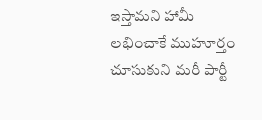ఇస్తామని హామీ లభించాకే ముహూర్తం చూసుకుని మరీ పార్టీ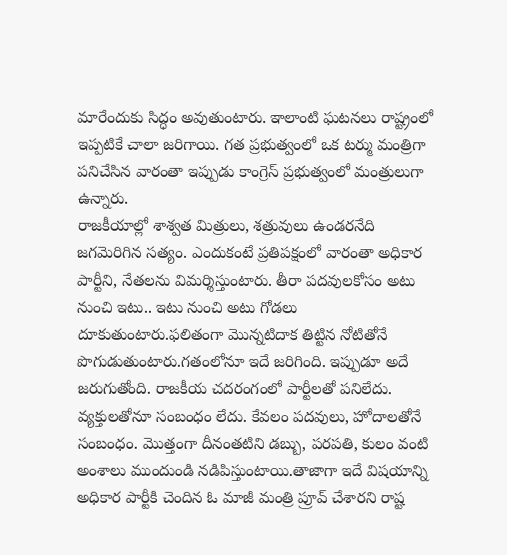మారేందుకు సిద్ధం అవుతుంటారు. ఇాలాంటి ఘటనలు రాష్ట్రంలో ఇప్పటికే చాలా జరిగాయి. గత ప్రభుత్వంలో ఒక టర్ము మంత్రిగా పనిచేసిన వారంతా ఇప్పుడు కాంగ్రెస్ ప్రభుత్వంలో మంత్రులుగా ఉన్నారు.
రాజకీయాల్లో శాశ్వత మిత్రులు, శత్రువులు ఉండరనేది జగమెరిగిన సత్యం. ఎందుకంటే ప్రతిపక్షంలో వారంతా అధికార పార్టీని, నేతలను విమర్శిస్తుంటారు. తీరా పదవులకోసం అటు నుంచి ఇటు.. ఇటు నుంచి అటు గోడలు దూకుతుంటారు.ఫలితంగా మొన్నటిదాక తిట్టిన నోటితోనే పొగుడుతుంటారు.గతంలోనూ ఇదే జరిగింది. ఇప్పుడూ అదే జరుగుతోంది. రాజకీయ చదరంగంలో పార్టీలతో పనిలేదు. వ్యక్తులతోనూ సంబంధం లేదు. కేవలం పదవులు, హోదాలతోనే సంబంధం. మొత్తంగా దీనంతటిని డబ్బు, పరపతి, కులం వంటి అంశాలు ముందుండి నడిపిస్తుంటాయి.తాజాగా ఇదే విషయాన్ని అధికార పార్టీకి చెందిన ఓ మాజీ మంత్రి ప్రూవ్ చేశారని రాష్ట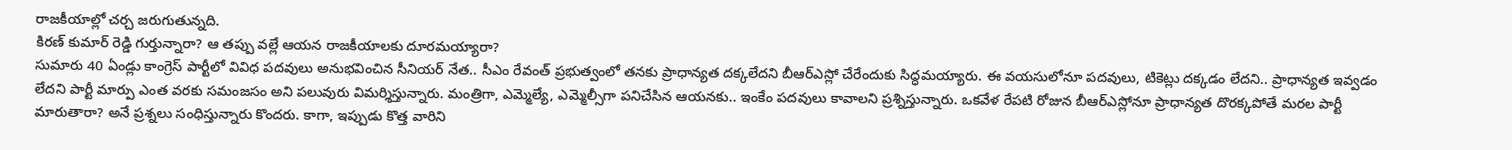రాజకీయాల్లో చర్చ జరుగుతున్నది.
కిరణ్ కుమార్ రెడ్డి గుర్తున్నారా? ఆ తప్పు వల్లే ఆయన రాజకీయాలకు దూరమయ్యారా?
సుమారు 40 ఏండ్లు కాంగ్రెస్ పార్టీలో వివిధ పదవులు అనుభవించిన సీనియర్ నేత.. సీఎం రేవంత్ ప్రభుత్వంలో తనకు ప్రాధాన్యత దక్కలేదని బీఆర్ఎస్లో చేరేందుకు సిద్ధమయ్యారు. ఈ వయసులోనూ పదవులు, టికెట్లు దక్కడం లేదని.. ప్రాధాన్యత ఇవ్వడం లేదని పార్టీ మార్పు ఎంత వరకు సమంజసం అని పలువురు విమర్శిస్తున్నారు. మంత్రిగా, ఎమ్మెల్యే, ఎమ్మెల్సీగా పనిచేసిన ఆయనకు.. ఇంకేం పదవులు కావాలని ప్రశ్నిస్తున్నారు. ఒకవేళ రేపటి రోజున బీఆర్ఎస్లోనూ ప్రాధాన్యత దొరక్కపోతే మరల పార్టీ మారుతారా? అనే ప్రశ్నలు సంధిస్తున్నారు కొందరు. కాగా, ఇప్పుడు కొత్త వారిని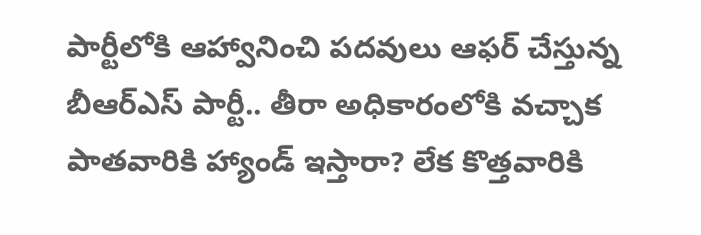పార్టీలోకి ఆహ్వానించి పదవులు ఆఫర్ చేస్తున్న బీఆర్ఎస్ పార్టీ.. తీరా అధికారంలోకి వచ్చాక పాతవారికి హ్యాండ్ ఇస్తారా? లేక కొత్తవారికి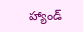హ్యాండ్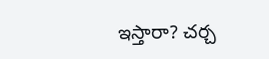ఇస్తారా? చర్చ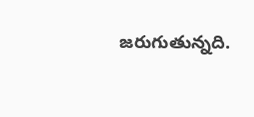జరుగుతున్నది.